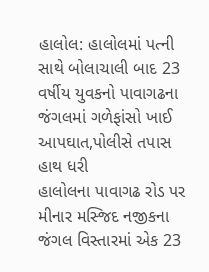હાલોલ: હાલોલમાં પત્ની સાથે બોલાચાલી બાદ 23 વર્ષીય યુવકનો પાવાગઢના જંગલમાં ગળેફાંસો ખાઈ આપઘાત,પોલીસે તપાસ હાથ ધરી
હાલોલના પાવાગઢ રોડ પર મીનાર મસ્જિદ નજીકના જંગલ વિસ્તારમાં એક 23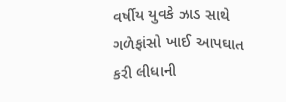વર્ષીય યુવકે ઝાડ સાથે ગળેફાંસો ખાઈ આપઘાત કરી લીધાની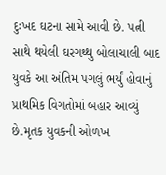દુઃખદ ઘટના સામે આવી છે. પત્ની સાથે થયેલી ઘરગથ્થુ બોલાચાલી બાદ યુવકે આ અંતિમ પગલું ભર્યું હોવાનું પ્રાથમિક વિગતોમાં બહાર આવ્યું છે.મૃતક યુવકની ઓળખ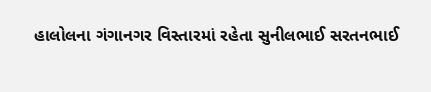હાલોલના ગંગાનગર વિસ્તારમાં રહેતા સુનીલભાઈ સરતનભાઈ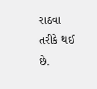રાઠવા તરીકે થઈ છે.